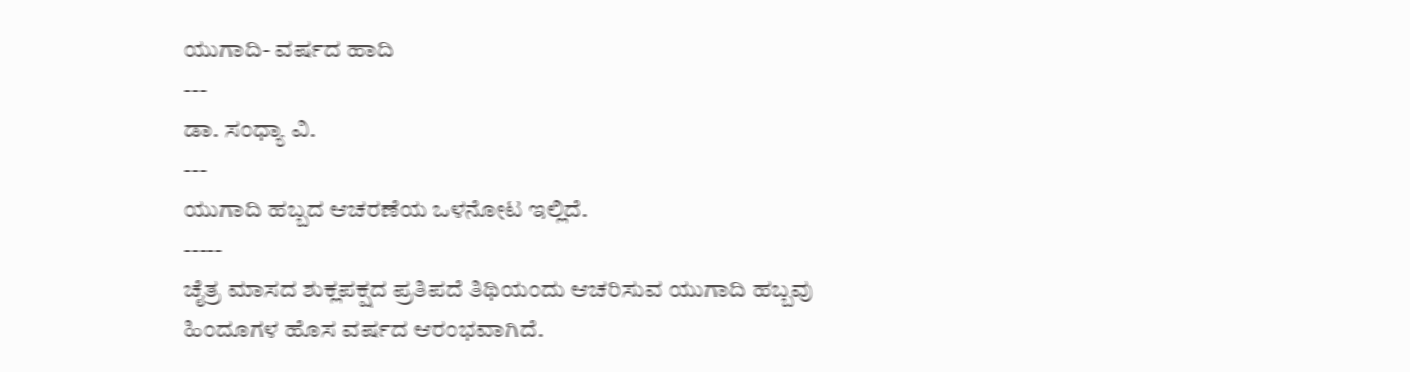ಯುಗಾದಿ- ವರ್ಷದ ಹಾದಿ
---
ಡಾ. ಸಂಧ್ಯಾ ವಿ.
---
ಯುಗಾದಿ ಹಬ್ಬದ ಆಚರಣೆಯ ಒಳನೋಟ ಇಲ್ಲಿದೆ.
-----
ಚೈತ್ರ ಮಾಸದ ಶುಕ್ಲಪಕ್ಷದ ಪ್ರತಿಪದೆ ತಿಥಿಯಂದು ಆಚರಿಸುವ ಯುಗಾದಿ ಹಬ್ಬವು ಹಿಂದೂಗಳ ಹೊಸ ವರ್ಷದ ಆರಂಭವಾಗಿದೆ.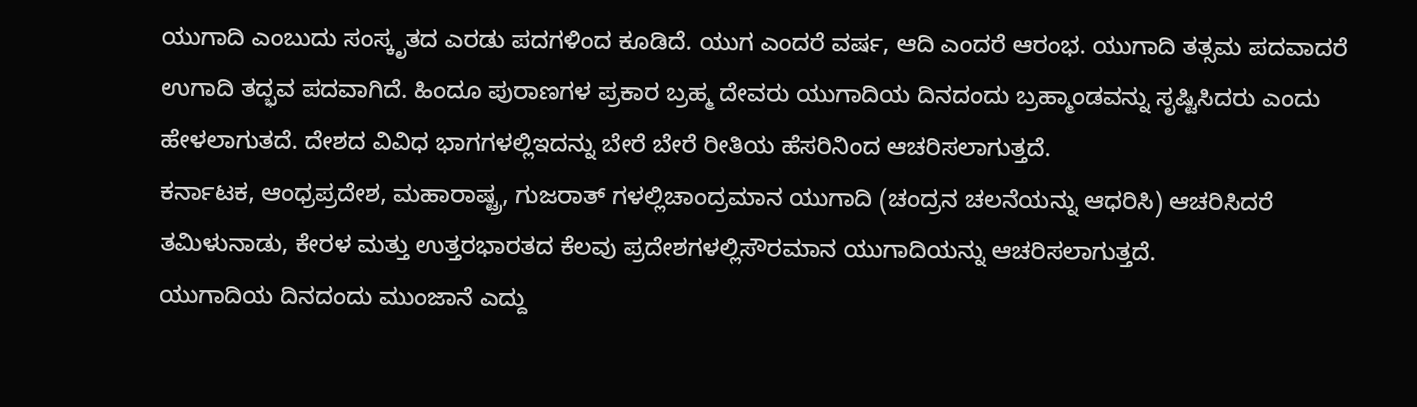ಯುಗಾದಿ ಎಂಬುದು ಸಂಸ್ಕೃತದ ಎರಡು ಪದಗಳಿಂದ ಕೂಡಿದೆ. ಯುಗ ಎಂದರೆ ವರ್ಷ, ಆದಿ ಎಂದರೆ ಆರಂಭ. ಯುಗಾದಿ ತತ್ಸಮ ಪದವಾದರೆ ಉಗಾದಿ ತದ್ಭವ ಪದವಾಗಿದೆ. ಹಿಂದೂ ಪುರಾಣಗಳ ಪ್ರಕಾರ ಬ್ರಹ್ಮ ದೇವರು ಯುಗಾದಿಯ ದಿನದಂದು ಬ್ರಹ್ಮಾಂಡವನ್ನು ಸೃಷ್ಟಿಸಿದರು ಎಂದು ಹೇಳಲಾಗುತದೆ. ದೇಶದ ವಿವಿಧ ಭಾಗಗಳಲ್ಲಿಇದನ್ನು ಬೇರೆ ಬೇರೆ ರೀತಿಯ ಹೆಸರಿನಿಂದ ಆಚರಿಸಲಾಗುತ್ತದೆ.
ಕರ್ನಾಟಕ, ಆಂಧ್ರಪ್ರದೇಶ, ಮಹಾರಾಷ್ಟ್ರ, ಗುಜರಾತ್ ಗಳಲ್ಲಿಚಾಂದ್ರಮಾನ ಯುಗಾದಿ (ಚಂದ್ರನ ಚಲನೆಯನ್ನು ಆಧರಿಸಿ) ಆಚರಿಸಿದರೆ ತಮಿಳುನಾಡು, ಕೇರಳ ಮತ್ತು ಉತ್ತರಭಾರತದ ಕೆಲವು ಪ್ರದೇಶಗಳಲ್ಲಿಸೌರಮಾನ ಯುಗಾದಿಯನ್ನು ಆಚರಿಸಲಾಗುತ್ತದೆ.
ಯುಗಾದಿಯ ದಿನದಂದು ಮುಂಜಾನೆ ಎದ್ದು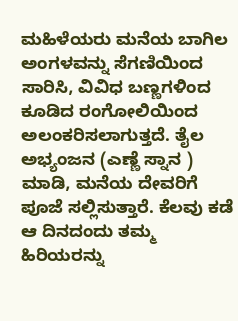ಮಹಿಳೆಯರು ಮನೆಯ ಬಾಗಿಲ ಅಂಗಳವನ್ನು ಸೆಗಣಿಯಿಂದ ಸಾರಿಸಿ, ವಿವಿಧ ಬಣ್ಣಗಳಿಂದ ಕೂಡಿದ ರಂಗೋಲಿಯಿಂದ ಅಲಂಕರಿಸಲಾಗುತ್ತದೆ. ತೈಲ ಅಭ್ಯಂಜನ (ಎಣ್ಣೆ ಸ್ನಾನ ) ಮಾಡಿ, ಮನೆಯ ದೇವರಿಗೆ ಪೂಜೆ ಸಲ್ಲಿಸುತ್ತಾರೆ. ಕೆಲವು ಕಡೆ ಆ ದಿನದಂದು ತಮ್ಮ ಹಿರಿಯರನ್ನು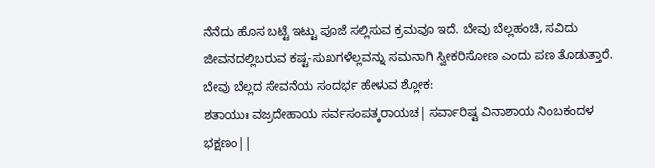ನೆನೆದು ಹೊಸ ಬಟ್ಟೆ ಇಟ್ಟು ಪೂಜೆ ಸಲ್ಲಿಸುವ ಕ್ರಮವೂ ಇದೆ. ಬೇವು ಬೆಲ್ಲಹಂಚಿ, ಸವಿದು ಜೀವನದಲ್ಲಿಬರುವ ಕಷ್ಟ-ಸುಖಗಳೆಲ್ಲವನ್ನು ಸಮನಾಗಿ ಸ್ವೀಕರಿಸೋಣ ಎಂದು ಪಣ ತೊಡುತ್ತಾರೆ.
ಬೇವು ಬೆಲ್ಲದ ಸೇವನೆಯ ಸಂದರ್ಭ ಹೇಳುವ ಶ್ಲೋಕ:
ಶತಾಯುಃ ವಜ್ರದೇಹಾಯ ಸರ್ವಸಂಪತ್ಕರಾಯಚ| ಸರ್ವಾರಿಷ್ಟ ವಿನಾಶಾಯ ನಿಂಬಕಂದಳ ಭಕ್ಷಣಂ||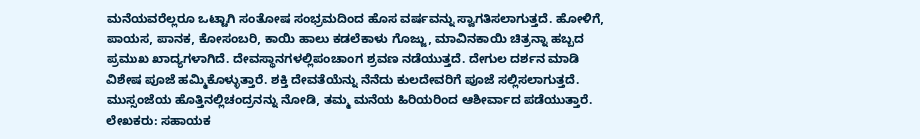ಮನೆಯವರೆಲ್ಲರೂ ಒಟ್ಟಾಗಿ ಸಂತೋಷ ಸಂಭ್ರಮದಿಂದ ಹೊಸ ವರ್ಷವನ್ನು ಸ್ವಾಗತಿಸಲಾಗುತ್ತದೆ. ಹೋಳಿಗೆ, ಪಾಯಸ, ಪಾನಕ, ಕೋಸಂಬರಿ, ಕಾಯಿ ಹಾಲು ಕಡಲೆಕಾಳು ಗೊಜ್ಜು, ಮಾವಿನಕಾಯಿ ಚಿತ್ರನ್ನಾ ಹಬ್ಬದ ಪ್ರಮುಖ ಖಾದ್ಯಗಳಾಗಿದೆ. ದೇವಸ್ಥಾನಗಳಲ್ಲಿಪಂಚಾಂಗ ಶ್ರವಣ ನಡೆಯುತ್ತದೆ. ದೇಗುಲ ದರ್ಶನ ಮಾಡಿ ವಿಶೇಷ ಪೂಜೆ ಹಮ್ಮಿಕೊಳ್ಳುತ್ತಾರೆ. ಶಕ್ತಿ ದೇವತೆಯೆನ್ನು ನೆನೆದು ಕುಲದೇವರಿಗೆ ಪೂಜೆ ಸಲ್ಲಿಸಲಾಗುತ್ತದೆ. ಮುಸ್ಸಂಜೆಯ ಹೊತ್ತಿನಲ್ಲಿಚಂದ್ರನನ್ನು ನೋಡಿ, ತಮ್ಮ ಮನೆಯ ಹಿರಿಯರಿಂದ ಆಶೀರ್ವಾದ ಪಡೆಯುತ್ತಾರೆ.
ಲೇಖಕರು: ಸಹಾಯಕ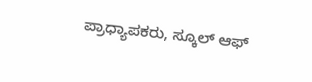ಪ್ರಾಧ್ಯಾಪಕರು, ಸ್ಕೂಲ್ ಆಫ್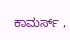ಕಾಮರ್ಸ್ ,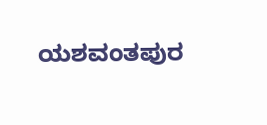ಯಶವಂತಪುರ